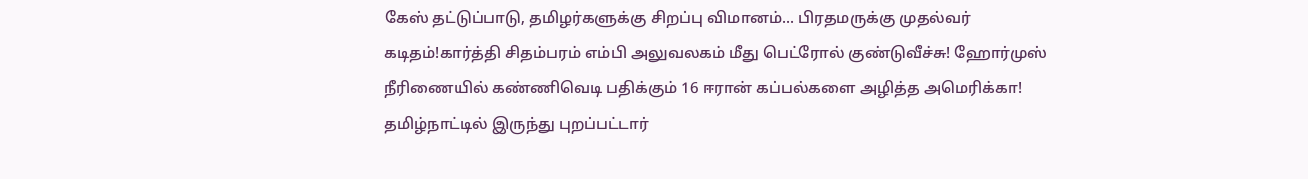கேஸ் தட்டுப்பாடு, தமிழர்களுக்கு சிறப்பு விமானம்... பிரதமருக்கு முதல்வர் கடிதம்!கார்த்தி சிதம்பரம் எம்பி அலுவலகம் மீது பெட்ரோல் குண்டுவீச்சு! ஹோர்முஸ் நீரிணையில் கண்ணிவெடி பதிக்கும் 16 ஈரான் கப்பல்களை அழித்த அமெரிக்கா! தமிழ்நாட்டில் இருந்து புறப்பட்டார்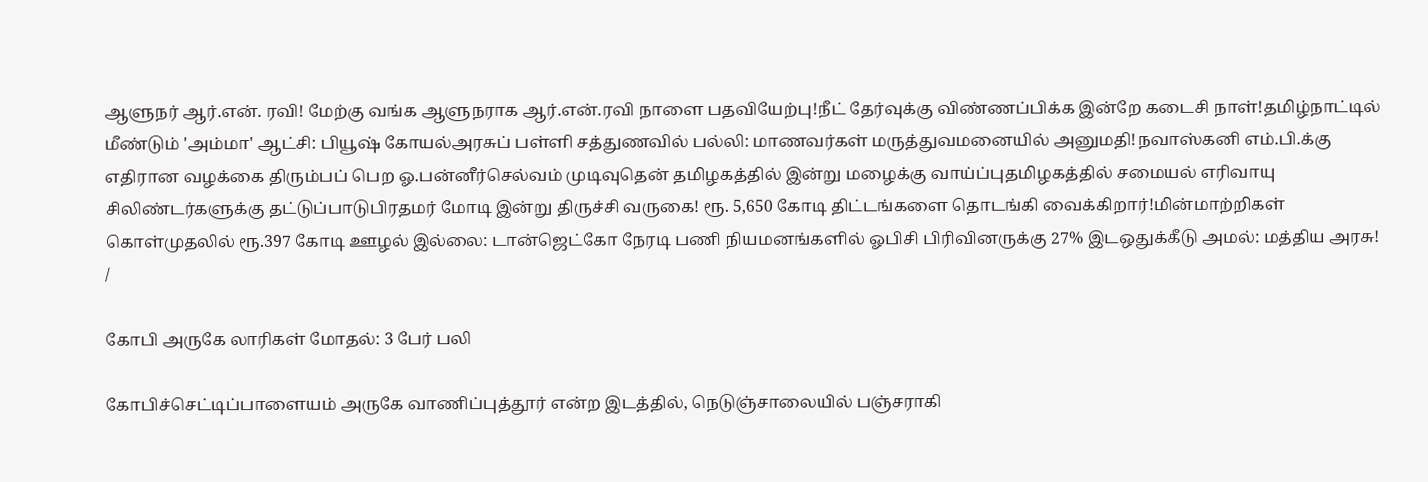ஆளுநர் ஆர்.என். ரவி! மேற்கு வங்க ஆளுநராக ஆர்.என்.ரவி நாளை பதவியேற்பு!நீட் தேர்வுக்கு விண்ணப்பிக்க இன்றே கடைசி நாள்!தமிழ்நாட்டில் மீண்டும் 'அம்மா' ஆட்சி: பியூஷ் கோயல்அரசுப் பள்ளி சத்துணவில் பல்லி: மாணவர்கள் மருத்துவமனையில் அனுமதி!நவாஸ்கனி எம்.பி.க்கு எதிரான வழக்கை திரும்பப் பெற ஓ.பன்னீர்செல்வம் முடிவுதென் தமிழகத்தில் இன்று மழைக்கு வாய்ப்புதமிழகத்தில் சமையல் எரிவாயு சிலிண்டர்களுக்கு தட்டுப்பாடுபிரதமர் மோடி இன்று திருச்சி வருகை! ரூ. 5,650 கோடி திட்டங்களை தொடங்கி வைக்கிறார்!மின்மாற்றிகள் கொள்முதலில் ரூ.397 கோடி ஊழல் இல்லை: டான்ஜெட்கோ நேரடி பணி நியமனங்களில் ஓபிசி பிரிவினருக்கு 27% இடஒதுக்கீடு அமல்: மத்திய அரசு!
/

கோபி அருகே லாரிகள் மோதல்: 3 பேர் பலி

கோபிச்செட்டிப்பாளையம் அருகே வாணிப்புத்தூர் என்ற இடத்தில், நெடுஞ்சாலையில் பஞ்சராகி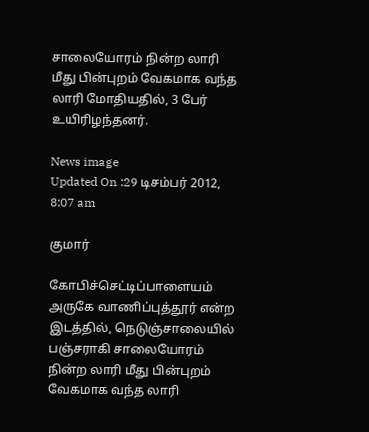சாலையோரம் நின்ற லாரி மீது பின்புறம் வேகமாக வந்த லாரி மோதியதில், 3 பேர் உயிரிழந்தனர்.

News image
Updated On :29 டிசம்பர் 2012, 8:07 am

குமார்

கோபிச்செட்டிப்பாளையம் அருகே வாணிப்புத்தூர் என்ற இடத்தில், நெடுஞ்சாலையில் பஞ்சராகி சாலையோரம் நின்ற லாரி மீது பின்புறம் வேகமாக வந்த லாரி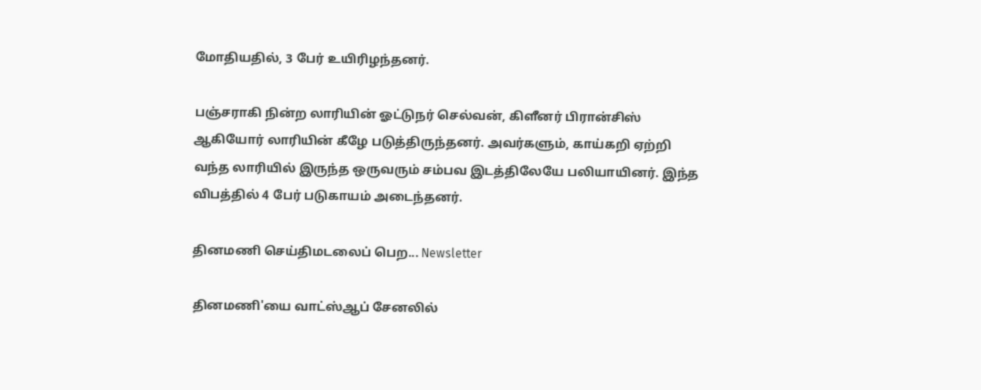மோதியதில், 3 பேர் உயிரிழந்தனர்.

பஞ்சராகி நின்ற லாரியின் ஓட்டுநர் செல்வன், கிளீனர் பிரான்சிஸ் ஆகியோர் லாரியின் கீழே படுத்திருந்தனர். அவர்களும், காய்கறி ஏற்றி வந்த லாரியில் இருந்த ஒருவரும் சம்பவ இடத்திலேயே பலியாயினர். இந்த விபத்தில் 4 பேர் படுகாயம் அடைந்தனர்.

தினமணி செய்திமடலைப் பெற... Newsletter

தினமணி'யை வாட்ஸ்ஆப் சேனலில்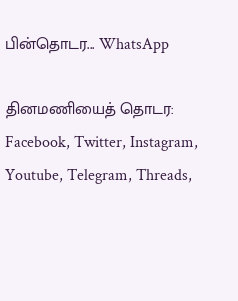பின்தொடர... WhatsApp

தினமணியைத் தொடர: Facebook, Twitter, Instagram, Youtube, Telegram, Threads,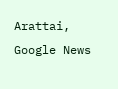Arattai, Google News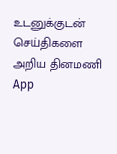உடனுக்குடன் செய்திகளை அறிய தினமணி App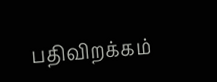பதிவிறக்கம்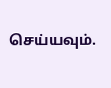செய்யவும்.